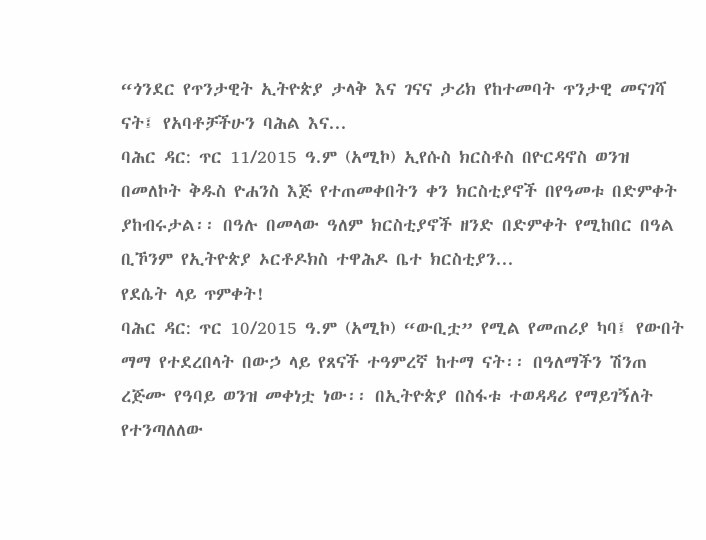“ጎንደር የጥንታዊት ኢትዮጵያ ታላቅ እና ገናና ታሪክ የከተመባት ጥንታዊ መናገሻ ናት፤ የአባቶቻችሁን ባሕል እና...
ባሕር ዳር: ጥር 11/2015 ዓ.ም (አሚኮ) ኢየሱስ ክርስቶስ በዮርዳኖስ ወንዝ በመለኮት ቅዱስ ዮሐንስ እጅ የተጠመቀበትን ቀን ክርስቲያኖች በየዓመቱ በድምቀት ያከብሩታል፡፡ በዓሉ በመላው ዓለም ክርስቲያኖች ዘንድ በድምቀት የሚከበር በዓል ቢኾንም የኢትዮጵያ ኦርቶዶክስ ተዋሕዶ ቤተ ክርስቲያን...
የደሴት ላይ ጥምቀት!
ባሕር ዳር: ጥር 10/2015 ዓ.ም (አሚኮ) “ውቢቷ” የሚል የመጠሪያ ካባ፤ የውበት ማማ የተደረበላት በውኃ ላይ የጸናች ተዓምረኛ ከተማ ናት፡፡ በዓለማችን ሽንጠ ረጅሙ የዓባይ ወንዝ መቀነቷ ነው፡፡ በኢትዮጵያ በስፋቱ ተወዳዳሪ የማይገኝለት የተንጣለለው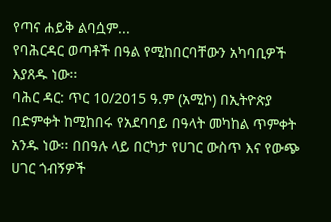የጣና ሐይቅ ልባሷም...
የባሕርዳር ወጣቶች በዓል የሚከበርባቸውን አካባቢዎች እያጸዱ ነው፡፡
ባሕር ዳር: ጥር 10/2015 ዓ.ም (አሚኮ) በኢትዮጵያ በድምቀት ከሚከበሩ የአደባባይ በዓላት መካከል ጥምቀት አንዱ ነው፡፡ በበዓሉ ላይ በርካታ የሀገር ውስጥ እና የውጭ ሀገር ጎብኝዎች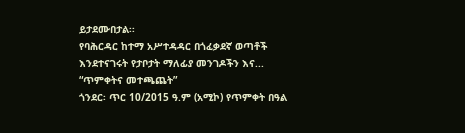ይታደሙበታል፡፡
የባሕርዳር ከተማ አሥተዳዳር በጎፈቃደኛ ወጣቶች እንደተናገሩት የታቦታት ማለፊያ መንገዶችን እና...
“ጥምቀትና መተጫጨት”
ጎንደር፡ ጥር 10/2015 ዓ.ም (አሚኮ) የጥምቀት በዓል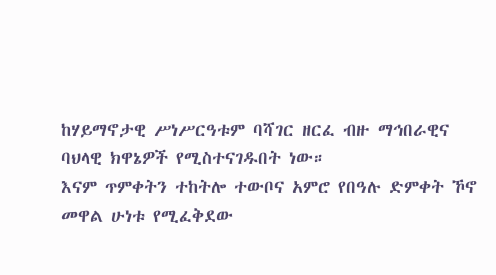ከሃይማኖታዊ ሥነሥርዓቱም ባሻገር ዘርፈ ብዙ ማኅበራዊና ባህላዊ ክዋኔዎች የሚስተናገዱበት ነው።
እናም ጥምቀትን ተከትሎ ተውቦና አምሮ የበዓሉ ድምቀት ኾኖ መዋል ሁነቱ የሚፈቅደው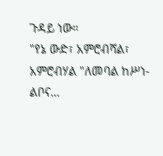ጉዳይ ነው።
"የኔ ውድ፣ አምሮብሻል፣ አምሮብሃል "ለመባል ከሥነ-ልቦና...